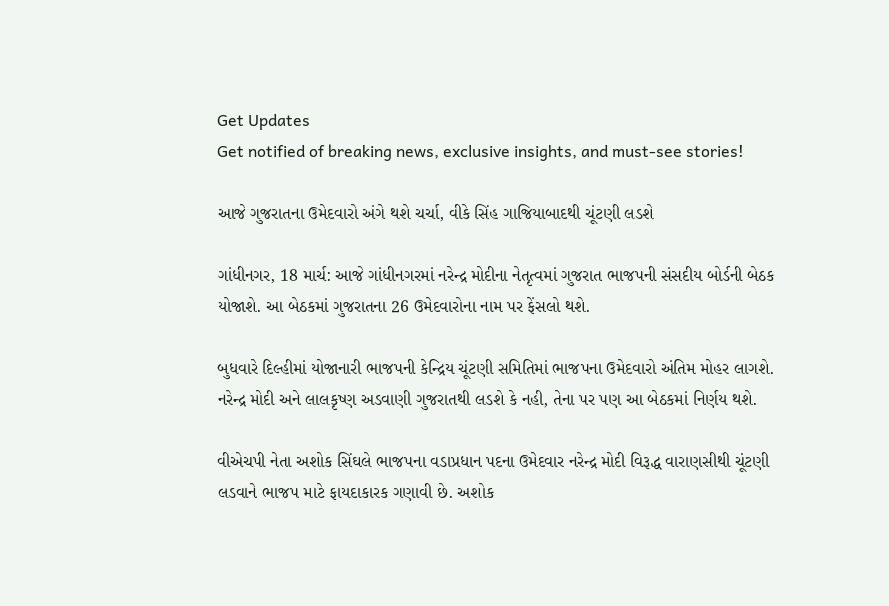Get Updates
Get notified of breaking news, exclusive insights, and must-see stories!

આજે ગુજરાતના ઉમેદવારો અંગે થશે ચર્ચા, વીકે સિંહ ગાજિયાબાદથી ચૂંટણી લડશે

ગાંધીનગર, 18 માર્ચ: આજે ગાંધીનગરમાં નરેન્દ્ર મોદીના નેતૃત્વમાં ગુજરાત ભાજપની સંસદીય બોર્ડની બેઠક યોજાશે. આ બેઠકમાં ગુજરાતના 26 ઉમેદવારોના નામ પર ફેંસલો થશે.

બુધવારે દિલ્હીમાં યોજાનારી ભાજપની કેન્દ્રિય ચૂંટણી સમિતિમાં ભાજપના ઉમેદવારો અંતિમ મોહર લાગશે. નરેન્દ્ર મોદી અને લાલકૃષ્ણ અડવાણી ગુજરાતથી લડશે કે નહી, તેના પર પણ આ બેઠકમાં નિર્ણય થશે.

વીએચપી નેતા અશોક સિંઘલે ભાજપના વડાપ્રધાન પદના ઉમેદવાર નરેન્દ્ર મોદી વિરૂદ્ધ વારાણસીથી ચૂંટણી લડવાને ભાજપ માટે ફાયદાકારક ગણાવી છે. અશોક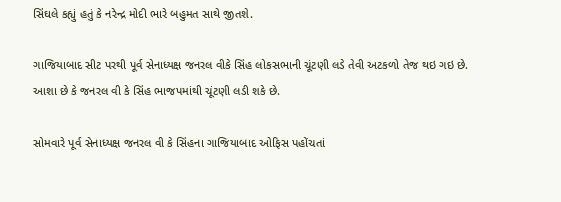સિંઘલે કહ્યું હતું કે નરેન્દ્ર મોદી ભારે બહુમત સાથે જીતશે.

ગાજિયાબાદ સીટ પરથી પૂર્વ સેનાધ્યક્ષ જનરલ વીકે સિંહ લોકસભાની ચૂંટણી લડે તેવી અટકળો તેજ થઇ ગઇ છે. આશા છે કે જનરલ વી કે સિંહ ભાજપમાંથી ચૂંટણી લડી શકે છે.

સોમવારે પૂર્વ સેનાધ્યક્ષ જનરલ વી કે સિંહના ગાજિયાબાદ ઓફિસ પહોંચતાં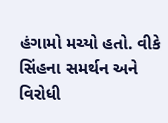હંગામો મચ્યો હતો. વીકે સિંહના સમર્થન અને વિરોધી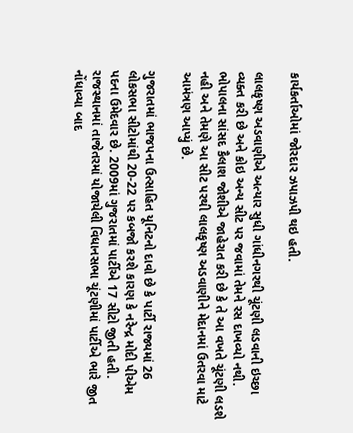કાર્યકર્તાઓમાં જોરદાર ઝપાઝપી થઇ હતી.

લાલકૃષ્ણ અડવાણીએ અત્યાર સુધી ગાંધીનગરથી ચૂંટણી લડવાની ઇચ્છા વ્યક્ત કરી છે અને કોઇ અન્ય સીટ પર જવામાં તેમને રસ દાખવ્યો નથી. ભોપાલના સાંસદ કૈલાશ જોશીએ જાહેરાત કરી છે કે તે આ વખતે ચૂંટણી લડશે નહી અને તેમણે આ સીટ પરથી લાલકૃષ્ણ અડવાણીને મેદાનમાં ઉતરવા માટે આમંત્રણ આપ્યું છે.

ગુજરાતમાં ભાજપના ઉત્સાહિત યૂનિટનો દાવો છે કે પાર્ટી રાજ્યમાં 26 લોકસભા સીટોમાંથી 20-22 પર કબજો કરશે કારણ કે નરેન્દ્ર મોદી પીએમ પદના ઉમેદવાર છે. 2009માં ગુજરાતમાં પાર્ટીએ 17 સીટો જીતી હતી. રાજસ્થાનમાં તાજેતરમાં યોજાયેલી વિધાનસભા ચૂંટણીમાં પાર્ટીએ ભારે જીત નોંધાવ્યા બાદ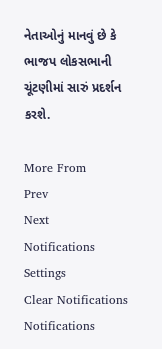નેતાઓનું માનવું છે કે ભાજપ લોકસભાની ચૂંટણીમાં સારું પ્રદર્શન કરશે.

More From
Prev
Next
Notifications
Settings
Clear Notifications
Notifications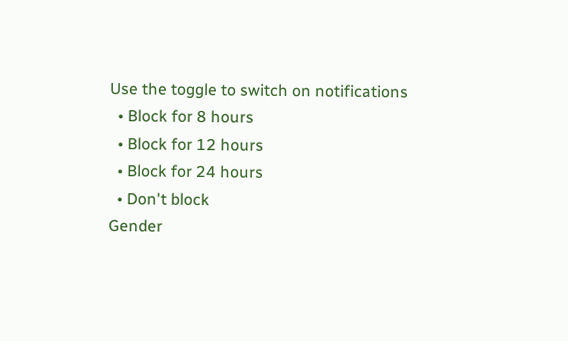Use the toggle to switch on notifications
  • Block for 8 hours
  • Block for 12 hours
  • Block for 24 hours
  • Don't block
Gender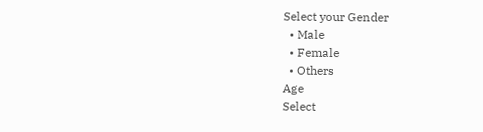Select your Gender
  • Male
  • Female
  • Others
Age
Select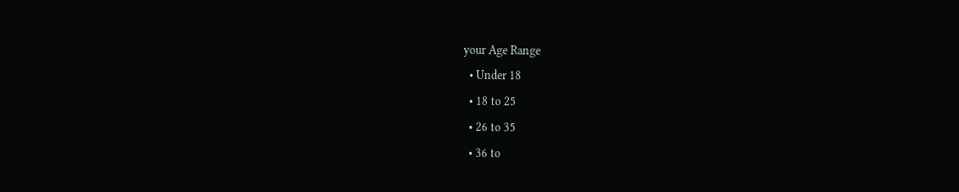your Age Range
  • Under 18
  • 18 to 25
  • 26 to 35
  • 36 to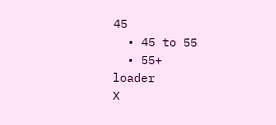45
  • 45 to 55
  • 55+
loader
X